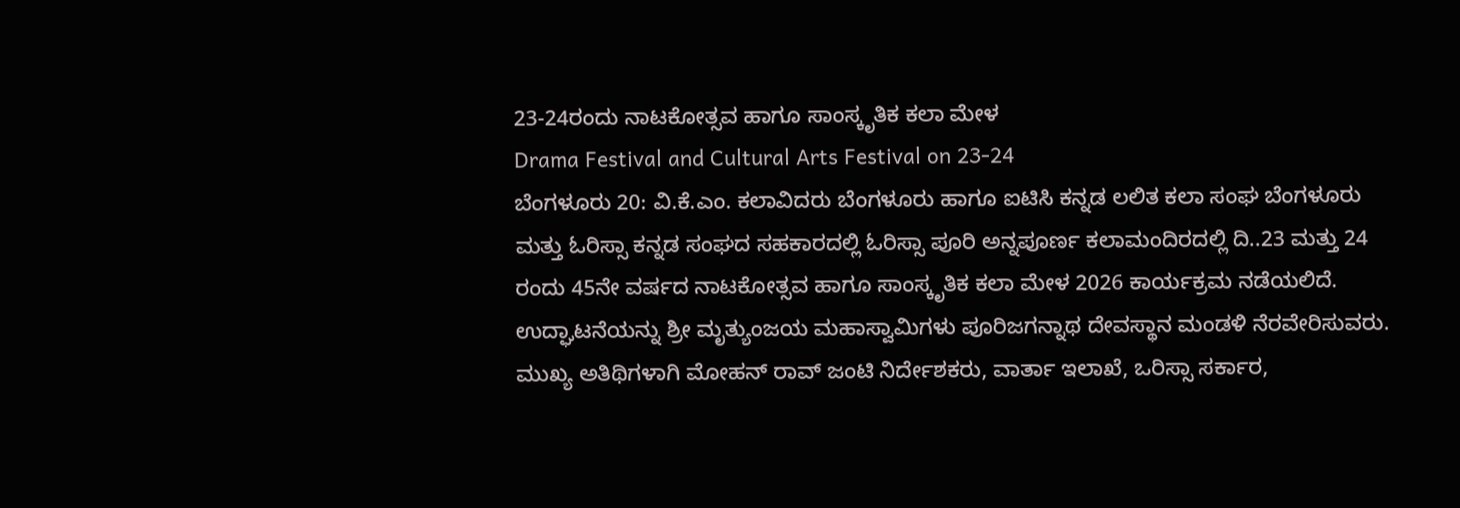23-24ರಂದು ನಾಟಕೋತ್ಸವ ಹಾಗೂ ಸಾಂಸ್ಕೃತಿಕ ಕಲಾ ಮೇಳ
Drama Festival and Cultural Arts Festival on 23-24
ಬೆಂಗಳೂರು 20: ವಿ.ಕೆ.ಎಂ. ಕಲಾವಿದರು ಬೆಂಗಳೂರು ಹಾಗೂ ಐಟಿಸಿ ಕನ್ನಡ ಲಲಿತ ಕಲಾ ಸಂಘ ಬೆಂಗಳೂರು ಮತ್ತು ಓರಿಸ್ಸಾ ಕನ್ನಡ ಸಂಘದ ಸಹಕಾರದಲ್ಲಿ ಓರಿಸ್ಸಾ ಪೂರಿ ಅನ್ನಪೂರ್ಣ ಕಲಾಮಂದಿರದಲ್ಲಿ ದಿ..23 ಮತ್ತು 24 ರಂದು 45ನೇ ವರ್ಷದ ನಾಟಕೋತ್ಸವ ಹಾಗೂ ಸಾಂಸ್ಕೃತಿಕ ಕಲಾ ಮೇಳ 2026 ಕಾರ್ಯಕ್ರಮ ನಡೆಯಲಿದೆ. ಉದ್ಘಾಟನೆಯನ್ನು ಶ್ರೀ ಮೃತ್ಯುಂಜಯ ಮಹಾಸ್ವಾಮಿಗಳು ಪೂರಿಜಗನ್ನಾಥ ದೇವಸ್ಥಾನ ಮಂಡಳಿ ನೆರವೇರಿಸುವರು.
ಮುಖ್ಯ ಅತಿಥಿಗಳಾಗಿ ಮೋಹನ್ ರಾವ್ ಜಂಟಿ ನಿರ್ದೇಶಕರು, ವಾರ್ತಾ ಇಲಾಖೆ, ಒರಿಸ್ಸಾ ಸರ್ಕಾರ,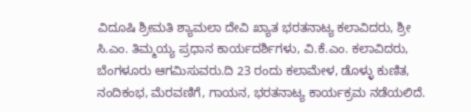ವಿದೂಷಿ ಶ್ರೀಮತಿ ಶ್ಯಾಮಲಾ ದೇವಿ ಖ್ಯಾತ ಭರತನಾಟ್ಯ ಕಲಾವಿದರು, ಶ್ರೀ ಸಿ.ಎಂ. ತಿಮ್ಮಯ್ಯ ಪ್ರಧಾನ ಕಾರ್ಯದರ್ಶಿಗಳು, ವಿ.ಕೆ.ಎಂ. ಕಲಾವಿದರು, ಬೆಂಗಳೂರು ಆಗಮಿಸುವರು.ದಿ 23 ರಂದು ಕಲಾಮೇಳ, ಡೊಳ್ಳು ಕುಣಿತ, ನಂದಿಕಂಭ, ಮೆರವಣಿಗೆ, ಗಾಯನ, ಭರತನಾಟ್ಯ ಕಾರ್ಯಕ್ರಮ ನಡೆಯಲಿದೆ.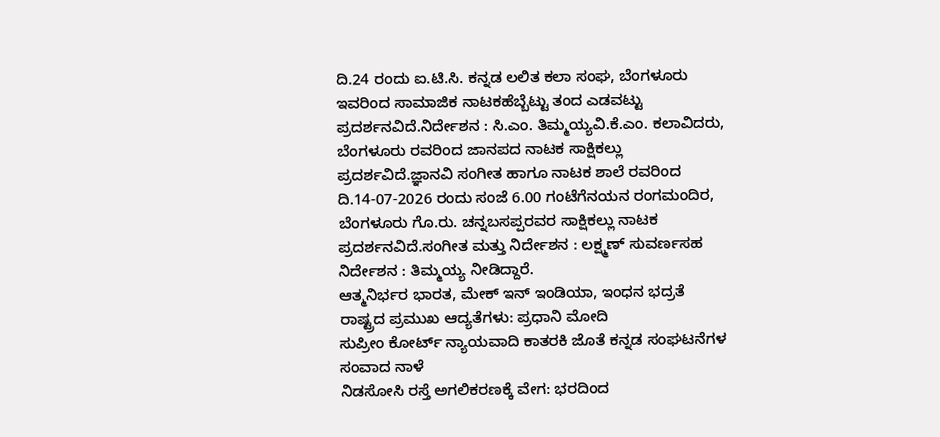ದಿ.24 ರಂದು ಐ.ಟಿ.ಸಿ. ಕನ್ನಡ ಲಲಿತ ಕಲಾ ಸಂಘ, ಬೆಂಗಳೂರು ಇವರಿಂದ ಸಾಮಾಜಿಕ ನಾಟಕಹೆಬ್ಬೆಟ್ಟು ತಂದ ಎಡವಟ್ಟು ಪ್ರದರ್ಶನವಿದೆ.ನಿರ್ದೇಶನ : ಸಿ.ಎಂ. ತಿಮ್ಮಯ್ಯವಿ.ಕೆ.ಎಂ. ಕಲಾವಿದರು, ಬೆಂಗಳೂರು ರವರಿಂದ ಜಾನಪದ ನಾಟಕ ಸಾಕ್ಷಿಕಲ್ಲು ಪ್ರದರ್ಶವಿದೆ.ಜ್ಞಾನವಿ ಸಂಗೀತ ಹಾಗೂ ನಾಟಕ ಶಾಲೆ ರವರಿಂದ ದಿ.14-07-2026 ರಂದು ಸಂಜೆ 6.00 ಗಂಟೆಗೆನಯನ ರಂಗಮಂದಿರ, ಬೆಂಗಳೂರು ಗೊ.ರು. ಚನ್ನಬಸಪ್ಪರವರ ಸಾಕ್ಷಿಕಲ್ಲು ನಾಟಕ ಪ್ರದರ್ಶನವಿದೆ.ಸಂಗೀತ ಮತ್ತು ನಿರ್ದೇಶನ : ಲಕ್ಷ್ಮಣ್ ಸುವರ್ಣಸಹ ನಿರ್ದೇಶನ : ತಿಮ್ಮಯ್ಯ ನೀಡಿದ್ದಾರೆ.
ಆತ್ಮನಿರ್ಭರ ಭಾರತ, ಮೇಕ್ ಇನ್ ಇಂಡಿಯಾ, ಇಂಧನ ಭದ್ರತೆ ರಾಷ್ಟ್ರದ ಪ್ರಮುಖ ಆದ್ಯತೆಗಳು: ಪ್ರಧಾನಿ ಮೋದಿ
ಸುಪ್ರೀಂ ಕೋರ್ಟ್ ನ್ಯಾಯವಾದಿ ಕಾತರಕಿ ಜೊತೆ ಕನ್ನಡ ಸಂಘಟನೆಗಳ ಸಂವಾದ ನಾಳೆ
ನಿಡಸೋಸಿ ರಸ್ತೆ ಅಗಲಿಕರಣಕ್ಕೆ ವೇಗ: ಭರದಿಂದ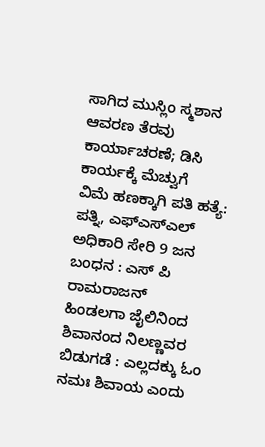ಸಾಗಿದ ಮುಸ್ಲಿಂ ಸ್ಮಶಾನ ಆವರಣ ತೆರವು ಕಾರ್ಯಾಚರಣೆ; ಡಿಸಿ ಕಾರ್ಯಕ್ಕೆ ಮೆಚ್ವುಗೆ
ವಿಮೆ ಹಣಕ್ಕಾಗಿ ಪತಿ ಹತ್ಯೆ: ಪತ್ನಿ, ಎಫ್ಎಸ್ಎಲ್ ಅಧಿಕಾರಿ ಸೇರಿ 9 ಜನ ಬಂಧನ : ಎಸ್ ಪಿ ರಾಮರಾಜನ್
ಹಿಂಡಲಗಾ ಜೈಲಿನಿಂದ ಶಿವಾನಂದ ನಿಲಣ್ಣವರ ಬಿಡುಗಡೆ : ಎಲ್ಲದಕ್ಕು ಓಂ ನಮಃ ಶಿವಾಯ ಎಂದು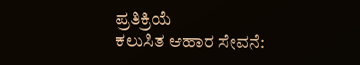ಪ್ರತಿಕ್ರಿಯೆ
ಕಲುಸಿತ ಆಹಾರ ಸೇವನೆ: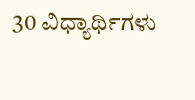30 ವಿಧ್ಯಾರ್ಥಿಗಳು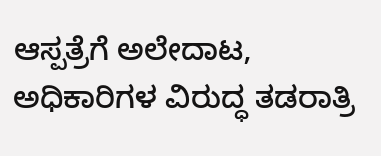ಆಸ್ಪತ್ರೆಗೆ ಅಲೇದಾಟ, ಅಧಿಕಾರಿಗಳ ವಿರುದ್ಧ ತಡರಾತ್ರಿ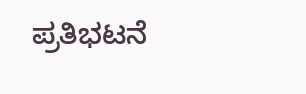ಪ್ರತಿಭಟನೆ